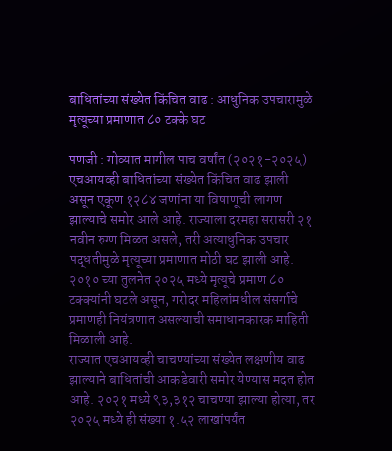बाधितांच्या संख्येत किंचित वाढ : आधुनिक उपचारामुळे मृत्यूच्या प्रमाणात ८० टक्के घट

पणजी : गोव्यात मागील पाच वर्षांत (२०२१-२०२५) एचआयव्ही बाधितांच्या संख्येत किंचित वाढ झाली असून एकूण १२८४ जणांना या विषाणूची लागण झाल्याचे समोर आले आहे. राज्याला दरमहा सरासरी २१ नवीन रुग्ण मिळत असले, तरी अत्याधुनिक उपचार पद्धतीमुळे मृत्यूच्या प्रमाणात मोठी घट झाली आहे. २०१० च्या तुलनेत २०२५ मध्ये मृत्यूचे प्रमाण ८० टक्क्यांनी घटले असून, गरोदर महिलांमधील संसर्गाचे प्रमाणही नियंत्रणात असल्याची समाधानकारक माहिती मिळाली आहे.
राज्यात एचआयव्ही चाचण्यांच्या संख्येत लक्षणीय वाढ झाल्याने बाधितांची आकडेवारी समोर येण्यास मदत होत आहे. २०२१ मध्ये ९३,३१२ चाचण्या झाल्या होत्या, तर २०२५ मध्ये ही संख्या १.५२ लाखांपर्यंत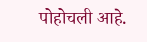पोहोचली आहे.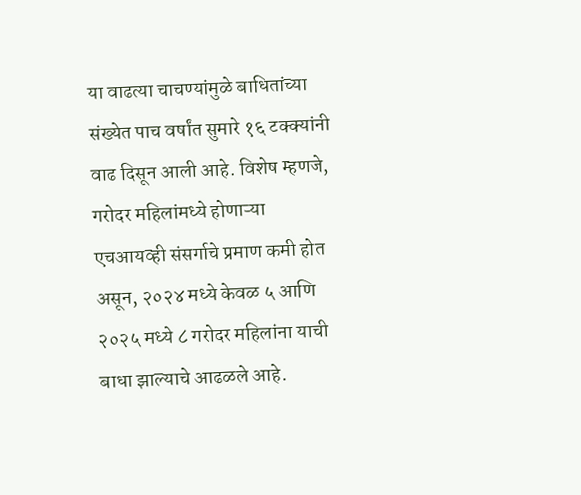या वाढत्या चाचण्यांमुळे बाधितांच्या संख्येत पाच वर्षांत सुमारे १६ टक्क्यांनी वाढ दिसून आली आहे. विशेष म्हणजे, गरोदर महिलांमध्ये होणाऱ्या एचआयव्ही संसर्गाचे प्रमाण कमी होत असून, २०२४ मध्ये केवळ ५ आणि २०२५ मध्ये ८ गरोदर महिलांना याची बाधा झाल्याचे आढळले आहे.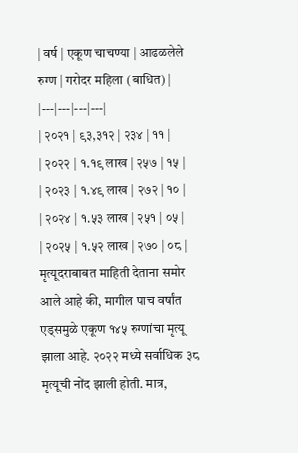| वर्ष | एकूण चाचण्या | आढळलेले रुग्ण | गरोदर महिला (बाधित) |
|---|---|---|---|
| २०२१ | ९३,३१२ | २३४ | ११ |
| २०२२ | १.१९ लाख | २५७ | १५ |
| २०२३ | १.४९ लाख | २७२ | १० |
| २०२४ | १.५३ लाख | २५१ | ०५ |
| २०२५ | १.५२ लाख | २७० | ०८ |
मृत्यूदराबाबत माहिती देताना समोर आले आहे की, मागील पाच वर्षांत एड्समुळे एकूण १४५ रुग्णांचा मृत्यू झाला आहे. २०२२ मध्ये सर्वाधिक ३८ मृत्यूची नोंद झाली होती. मात्र,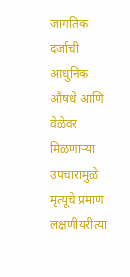जागतिक दर्जाची आधुनिक औषधे आणि वेळेवर मिळणाऱ्या उपचारामुळे मृत्यूचे प्रमाण लक्षणीयरीत्या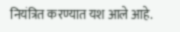नियंत्रित करण्यात यश आले आहे.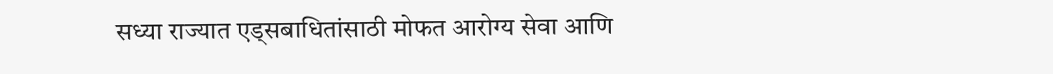सध्या राज्यात एड्सबाधितांसाठी मोफत आरोग्य सेवा आणि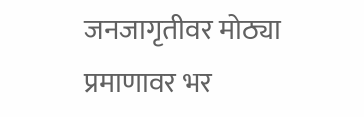जनजागृतीवर मोठ्या प्रमाणावर भर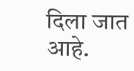दिला जात आहे.